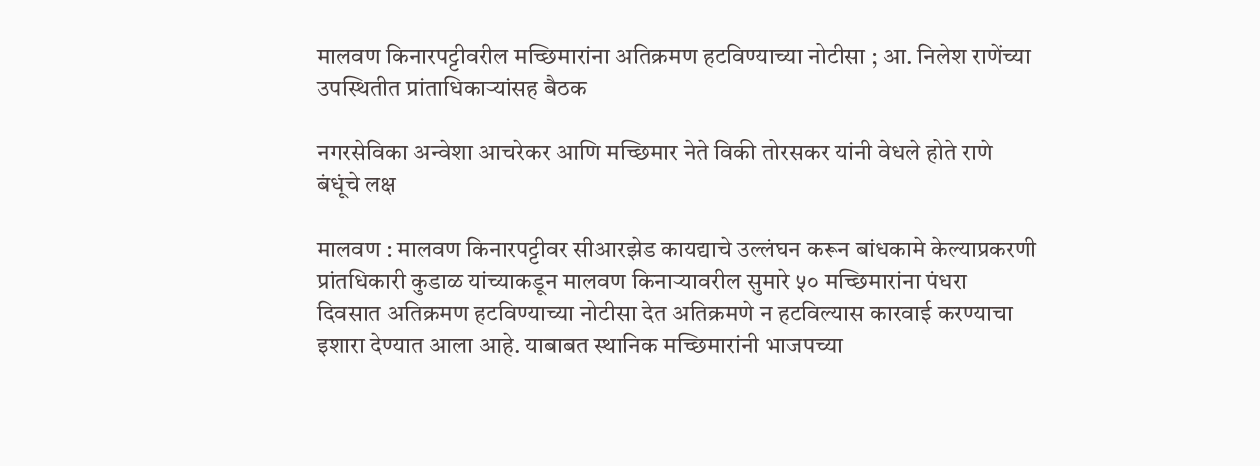मालवण किनारपट्टीवरील मच्छिमारांना अतिक्रमण हटविण्याच्या नोटीसा ; आ. निलेश राणेंच्या उपस्थितीत प्रांताधिकाऱ्यांसह बैठक

नगरसेविका अन्वेशा आचरेकर आणि मच्छिमार नेते विकी तोरसकर यांनी वेधले होते राणे बंधूंचे लक्ष

मालवण : मालवण किनारपट्टीवर सीआरझेड कायद्याचे उल्लंघन करून बांधकामे केल्याप्रकरणी प्रांतधिकारी कुडाळ यांच्याकडून मालवण किनाऱ्यावरील सुमारे ५० मच्छिमारांना पंधरा दिवसात अतिक्रमण हटविण्याच्या नोटीसा देत अतिक्रमणे न हटविल्यास कारवाई करण्याचा इशारा देण्यात आला आहे. याबाबत स्थानिक मच्छिमारांनी भाजपच्या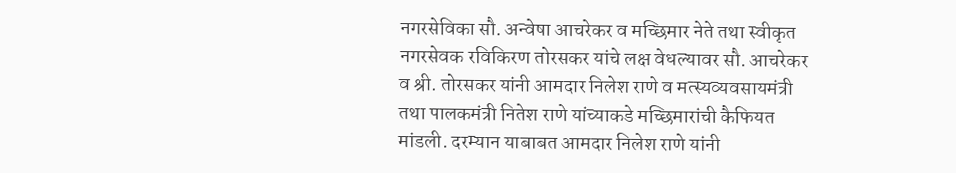नगरसेविका सौ. अन्वेषा आचरेकर व मच्छिमार नेते तथा स्वीकृत नगरसेवक रविकिरण तोरसकर यांचे लक्ष वेधल्यावर सौ. आचरेकर व श्री. तोरसकर यांनी आमदार निलेश राणे व मत्स्यव्यवसायमंत्री तथा पालकमंत्री नितेश राणे यांच्याकडे मच्छिमारांची कैफियत मांडली. दरम्यान याबाबत आमदार निलेश राणे यांनी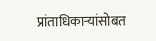प्रांताधिकाऱ्यांसोबत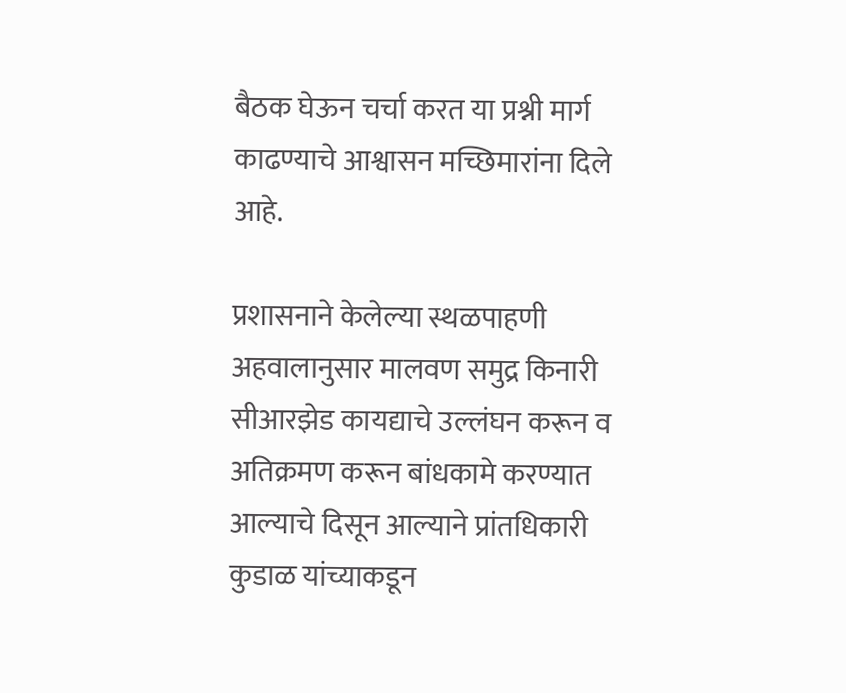बैठक घेऊन चर्चा करत या प्रश्नी मार्ग काढण्याचे आश्वासन मच्छिमारांना दिले आहे.

प्रशासनाने केलेल्या स्थळपाहणी अहवालानुसार मालवण समुद्र किनारी सीआरझेड कायद्याचे उल्लंघन करून व अतिक्रमण करून बांधकामे करण्यात आल्याचे दिसून आल्याने प्रांतधिकारी कुडाळ यांच्याकडून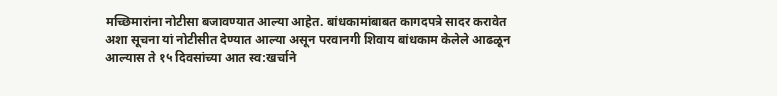मच्छिमारांना नोटीसा बजावण्यात आल्या आहेत. बांधकामांबाबत कागदपत्रे सादर करावेत अशा सूचना यां नोटीसीत देण्यात आल्या असून परवानगी शिवाय बांधकाम केलेले आढळून आल्यास ते १५ दिवसांच्या आत स्व:खर्चाने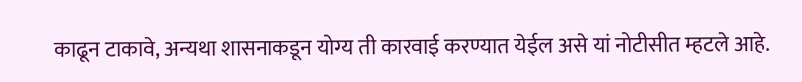काढून टाकावे, अन्यथा शासनाकडून योग्य ती कारवाई करण्यात येईल असे यां नोटीसीत म्हटले आहे.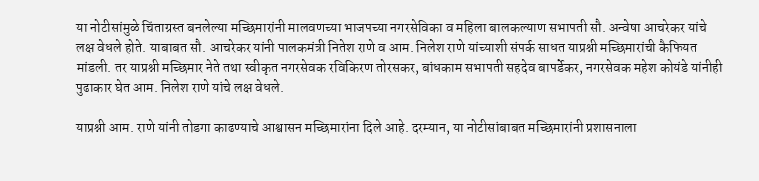या नोटीसांमुळे चिंताग्रस्त बनलेल्या मच्छिमारांनी मालवणच्या भाजपच्या नगरसेविका व महिला बालकल्याण सभापती सौ. अन्वेषा आचरेकर यांचे लक्ष वेधले होते. याबाबत सौ. आचरेकर यांनी पालकमंत्री नितेश राणे व आम. निलेश राणे यांच्याशी संपर्क साधत याप्रश्नी मच्छिमारांची कैफियत मांडली. तर याप्रश्नी मच्छिमार नेते तथा स्वीकृत नगरसेवक रविकिरण तोरसकर, बांधकाम सभापती सहदेव बापर्डेकर, नगरसेवक महेश कोयंडे यांनीही पुढाकार घेत आम. निलेश राणे यांचे लक्ष वेधले.

याप्रश्नी आम. राणे यांनी तोडगा काढण्याचे आश्वासन मच्छिमारांना दिले आहे. दरम्यान, या नोटीसांबाबत मच्छिमारांनी प्रशासनाला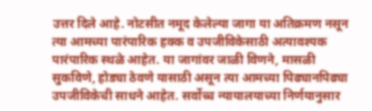उत्तर दिले आहे. नोटसीत नमूद केलेल्या जागा या अतिक्रमण नसून त्या आमच्या पारंपारिक हक्क व उपजीविकेसाठी अत्यावश्यक पारंपारिक स्थळे आहेत. या जागांवर जाळी विणने, मासळी सुकविणे, होड्या ठेवणे यासाठी असून त्या आमच्या पिढ्यानपिढ्या उपजीविकेची साधने आहेत. सर्वोच्च न्यायालयाच्या निर्णयानुसार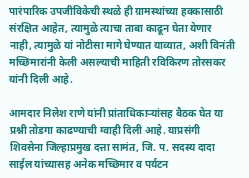पारंपारिक उपजीविकेची स्थळे ही ग्रामस्थांच्या हक्कासाठी संरक्षित आहेत, त्यामुळे त्याचा ताबा काढून घेता येणार नाही, त्यामुळे यां नोटीसा मागे घेण्यात याव्यात, अशी विनंती मच्छिमारांनी केली असल्याची माहिती रविकिरण तोरसकर यांनी दिली आहे.

आमदार निलेश राणे यांनी प्रांताधिकाऱ्यांसह बैठक घेत या प्रश्नी तोडगा काढण्याची ग्वाही दिली आहे. याप्रसंगी शिवसेना जिल्हाप्रमुख दत्ता सामंत, जि. प. सदस्य दादा साईल यांच्यासह अनेक मच्छिमार व पर्यटन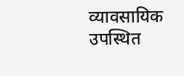व्यावसायिक उपस्थित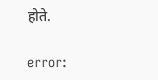होते.

error: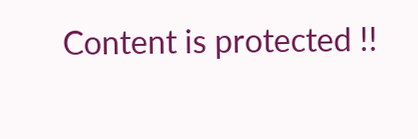Content is protected !!